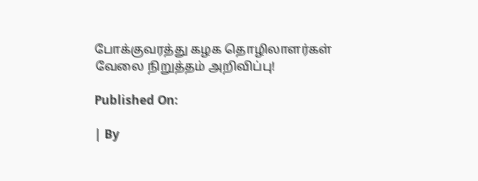போக்குவரத்து கழக தொழிலாளர்கள் வேலை நிறுத்தம் அறிவிப்பு!

Published On:

| By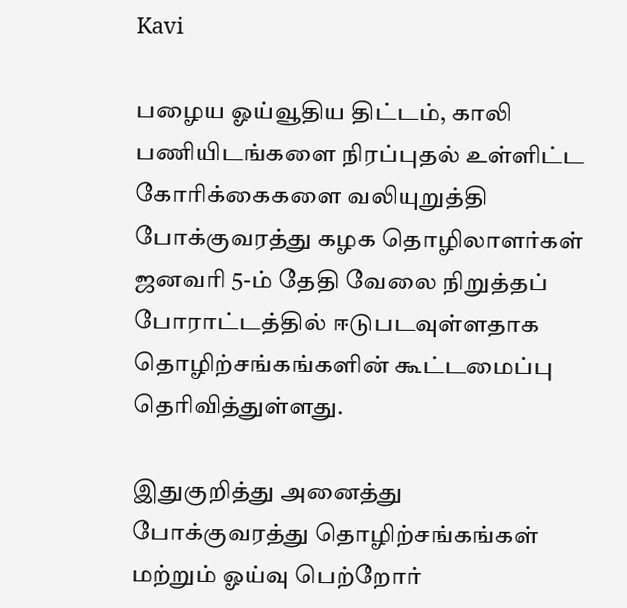Kavi

பழைய ஓய்வூதிய திட்டம், காலி பணியிடங்களை நிரப்புதல் உள்ளிட்ட கோரிக்கைகளை வலியுறுத்தி போக்குவரத்து கழக தொழிலாளர்கள் ஜனவரி 5-ம் தேதி வேலை நிறுத்தப் போராட்டத்தில் ஈடுபடவுள்ளதாக தொழிற்சங்கங்களின் கூட்டமைப்பு தெரிவித்துள்ளது.

இதுகுறித்து அனைத்து போக்குவரத்து தொழிற்சங்கங்கள் மற்றும் ஓய்வு பெற்றோர்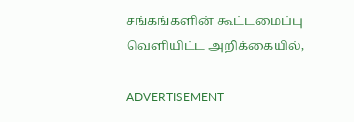சங்கங்களின் கூட்டமைப்பு வெளியிட்ட அறிக்கையில்,

ADVERTISEMENT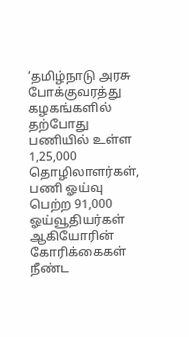‘தமிழ்நாடு அரசு போக்குவரத்து கழகங்களில் தற்போது பணியில் உள்ள 1,25,000 தொழிலாளர்கள், பணி ஓய்வு பெற்ற 91,000 ஓய்வூதியர்கள் ஆகியோரின் கோரிக்கைகள் நீண்ட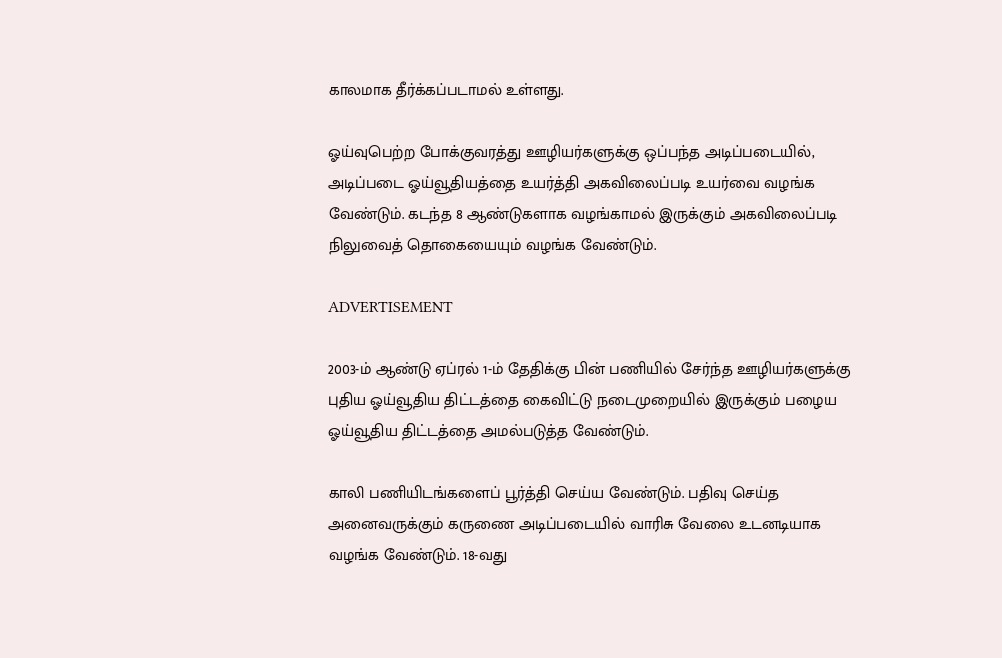காலமாக தீர்க்கப்படாமல் உள்ளது.

ஓய்வுபெற்ற போக்குவரத்து ஊழியர்களுக்கு ஒப்பந்த அடிப்படையில், அடிப்படை ஓய்வூதியத்தை உயர்த்தி அகவிலைப்படி உயர்வை வழங்க வேண்டும். கடந்த 8 ஆண்டுகளாக வழங்காமல் இருக்கும் அகவிலைப்படி நிலுவைத் தொகையையும் வழங்க வேண்டும்.

ADVERTISEMENT

2003-ம் ஆண்டு ஏப்ரல் 1-ம் தேதிக்கு பின் பணியில் சேர்ந்த ஊழியர்களுக்கு புதிய ஓய்வூதிய திட்டத்தை கைவிட்டு நடைமுறையில் இருக்கும் பழைய ஓய்வூதிய திட்டத்தை அமல்படுத்த வேண்டும்.

காலி பணியிடங்களைப் பூர்த்தி செய்ய வேண்டும். பதிவு செய்த அனைவருக்கும் கருணை அடிப்படையில் வாரிசு வேலை உடனடியாக வழங்க வேண்டும். 18-வது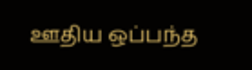ஊதிய ஒப்பந்த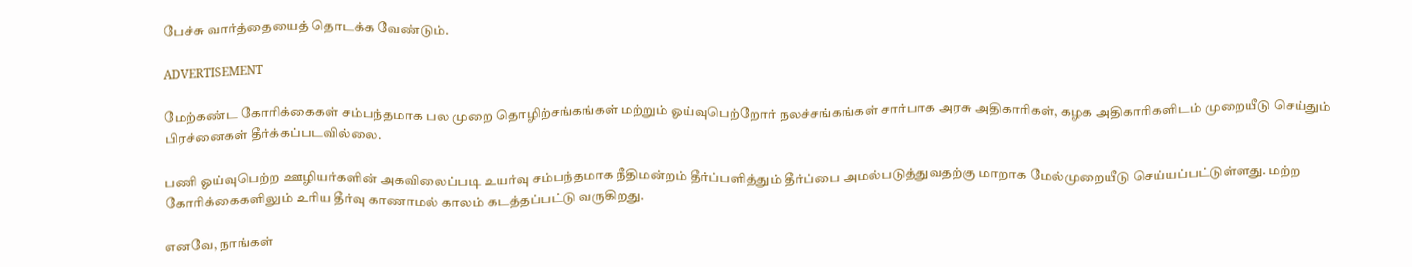பேச்சு வார்த்தையைத் தொடக்க வேண்டும்.

ADVERTISEMENT

மேற்கண்ட கோரிக்கைகள் சம்பந்தமாக பல முறை தொழிற்சங்கங்கள் மற்றும் ஓய்வுபெற்றோர் நலச்சங்கங்கள் சார்பாக அரசு அதிகாரிகள், கழக அதிகாரிகளிடம் முறையீடு செய்தும் பிரச்னைகள் தீர்க்கப்படவில்லை.

பணி ஓய்வுபெற்ற ஊழியர்களின் அகவிலைப்படி உயர்வு சம்பந்தமாக நீதிமன்றம் தீர்ப்பளித்தும் தீர்ப்பை அமல்படுத்துவதற்கு மாறாக மேல்முறையீடு செய்யப்பட்டுள்ளது. மற்ற கோரிக்கைகளிலும் உரிய தீர்வு காணாமல் காலம் கடத்தப்பட்டு வருகிறது.

எனவே, நாங்கள்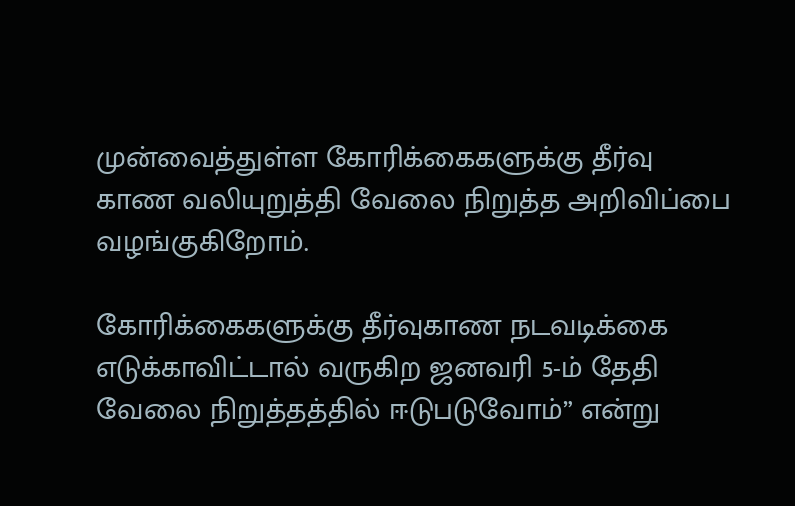முன்வைத்துள்ள கோரிக்கைகளுக்கு தீர்வு காண வலியுறுத்தி வேலை நிறுத்த அறிவிப்பை வழங்குகிறோம்.

கோரிக்கைகளுக்கு தீர்வுகாண நடவடிக்கை எடுக்காவிட்டால் வருகிற ஜனவரி 5-ம் தேதி வேலை நிறுத்தத்தில் ஈடுபடுவோம்” என்று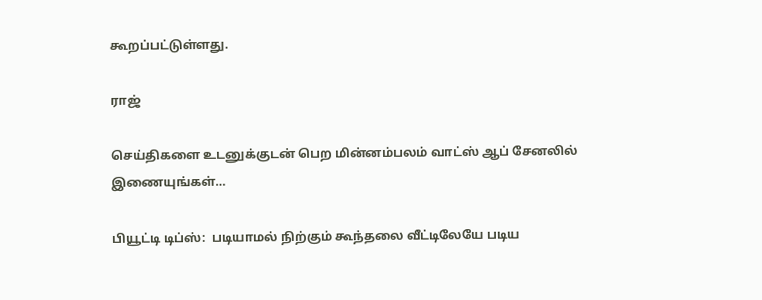கூறப்பட்டுள்ளது.

ராஜ்

செய்திகளை உடனுக்குடன் பெற மின்னம்பலம் வாட்ஸ் ஆப் சேனலில் இணையுங்கள்…

பியூட்டி டிப்ஸ்:  படியாமல் நிற்கும் கூந்தலை வீட்டிலேயே படிய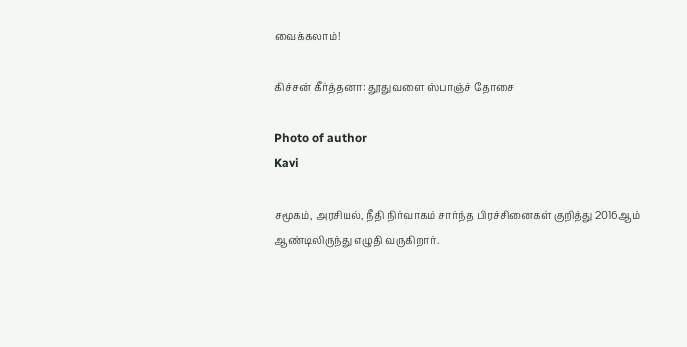வைக்கலாம்!

கிச்சன் கீர்த்தனா: தூதுவளை ஸ்பாஞ்ச் தோசை

Photo of author
Kavi

சமூகம், அரசியல், நீதி நிர்வாகம் சார்ந்த பிரச்சினைகள் குறித்து 2016ஆம் ஆண்டிலிருந்து எழுதி வருகிறார்.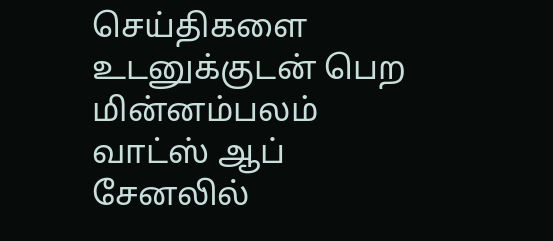செய்திகளை உடனுக்குடன் பெற மின்னம்பலம் வாட்ஸ் ஆப் சேனலில்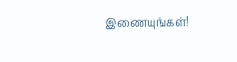இணையுங்கள்!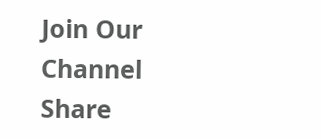Join Our Channel
Share